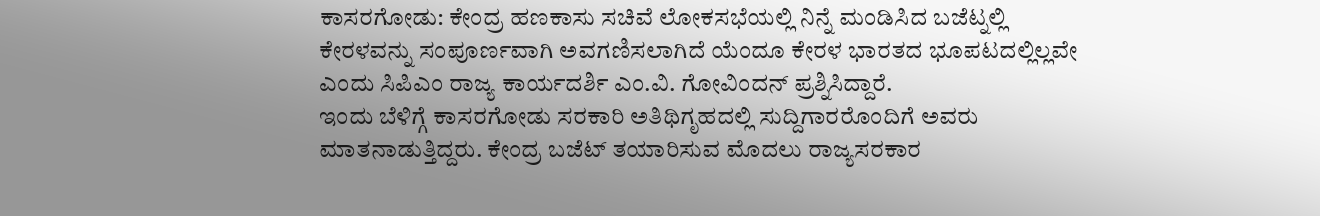ಕಾಸರಗೋಡು: ಕೇಂದ್ರ ಹಣಕಾಸು ಸಚಿವೆ ಲೋಕಸಭೆಯಲ್ಲಿ ನಿನ್ನೆ ಮಂಡಿಸಿದ ಬಜೆಟ್ನಲ್ಲಿ ಕೇರಳವನ್ನು ಸಂಪೂರ್ಣವಾಗಿ ಅವಗಣಿಸಲಾಗಿದೆ ಯೆಂದೂ ಕೇರಳ ಭಾರತದ ಭೂಪಟದಲ್ಲಿಲ್ಲವೇ ಎಂದು ಸಿಪಿಎಂ ರಾಜ್ಯ ಕಾರ್ಯದರ್ಶಿ ಎಂ.ವಿ. ಗೋವಿಂದನ್ ಪ್ರಶ್ನಿಸಿದ್ದಾರೆ.
ಇಂದು ಬೆಳಿಗ್ಗೆ ಕಾಸರಗೋಡು ಸರಕಾರಿ ಅತಿಥಿಗೃಹದಲ್ಲಿ ಸುದ್ದಿಗಾರರೊಂದಿಗೆ ಅವರು ಮಾತನಾಡುತ್ತಿದ್ದರು. ಕೇಂದ್ರ ಬಜೆಟ್ ತಯಾರಿಸುವ ಮೊದಲು ರಾಜ್ಯಸರಕಾರ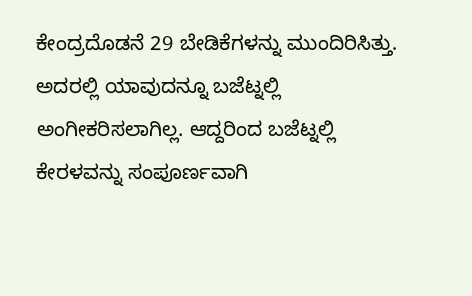ಕೇಂದ್ರದೊಡನೆ 29 ಬೇಡಿಕೆಗಳನ್ನು ಮುಂದಿರಿಸಿತ್ತು. ಅದರಲ್ಲಿ ಯಾವುದನ್ನೂ ಬಜೆಟ್ನಲ್ಲಿ ಅಂಗೀಕರಿಸಲಾಗಿಲ್ಲ. ಆದ್ದರಿಂದ ಬಜೆಟ್ನಲ್ಲಿ ಕೇರಳವನ್ನು ಸಂಪೂರ್ಣವಾಗಿ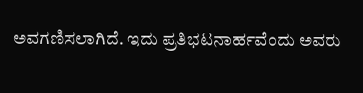ಅವಗಣಿಸಲಾಗಿದೆ. ಇದು ಪ್ರತಿಭಟನಾರ್ಹವೆಂದು ಅವರು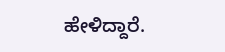ಹೇಳಿದ್ದಾರೆ.